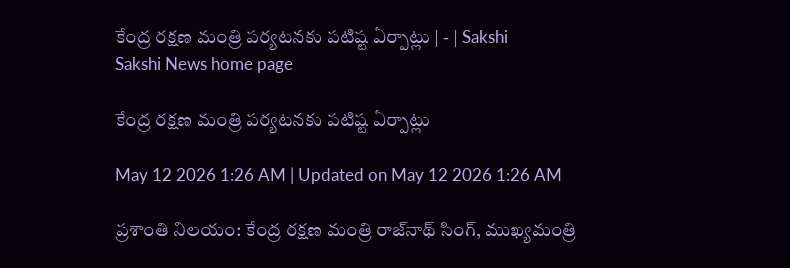కేంద్ర రక్షణ మంత్రి పర్యటనకు పటిష్ట ఏర్పాట్లు | - | Sakshi
Sakshi News home page

కేంద్ర రక్షణ మంత్రి పర్యటనకు పటిష్ట ఏర్పాట్లు

May 12 2026 1:26 AM | Updated on May 12 2026 1:26 AM

ప్రశాంతి నిలయం: కేంద్ర రక్షణ మంత్రి రాజ్‌నాథ్‌ సింగ్‌, ముఖ్యమంత్రి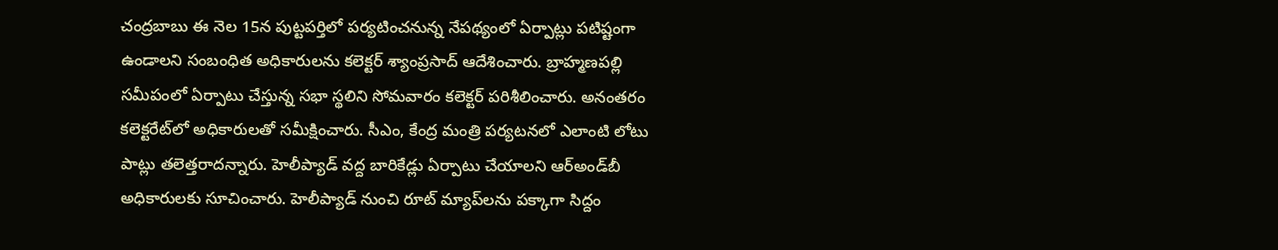చంద్రబాబు ఈ నెల 15న పుట్టపర్తిలో పర్యటించనున్న నేపథ్యంలో ఏర్పాట్లు పటిష్టంగా ఉండాలని సంబంధిత అధికారులను కలెక్టర్‌ శ్యాంప్రసాద్‌ ఆదేశించారు. బ్రాహ్మణపల్లి సమీపంలో ఏర్పాటు చేస్తున్న సభా స్థలిని సోమవారం కలెక్టర్‌ పరిశీలించారు. అనంతరం కలెక్టరేట్‌లో అధికారులతో సమీక్షించారు. సీఎం, కేంద్ర మంత్రి పర్యటనలో ఎలాంటి లోటు పాట్లు తలెత్తరాదన్నారు. హెలీప్యాడ్‌ వద్ద బారికేడ్లు ఏర్పాటు చేయాలని ఆర్‌అండ్‌బీ అధికారులకు సూచించారు. హెలీప్యాడ్‌ నుంచి రూట్‌ మ్యాప్‌లను పక్కాగా సిద్దం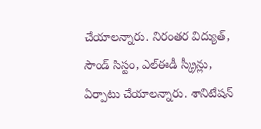చేయాలన్నారు. నిరంతర విద్యుత్‌, సౌండ్‌ సిస్టం, ఎల్‌ఈడీ స్క్రీన్లు, ఏర్పాటు చేయాలన్నారు. శానిటేషన్‌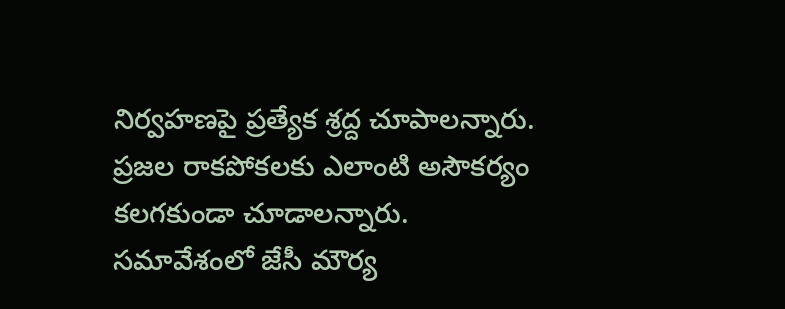నిర్వహణపై ప్రత్యేక శ్రద్ద చూపాలన్నారు. ప్రజల రాకపోకలకు ఎలాంటి అసౌకర్యం కలగకుండా చూడాలన్నారు. సమావేశంలో జేసీ మౌర్య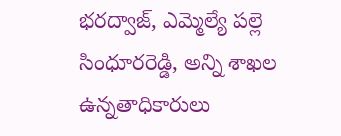భరద్వాజ్‌, ఎమ్మెల్యే పల్లె సింధూరరెడ్డి, అన్ని శాఖల ఉన్నతాధికారులు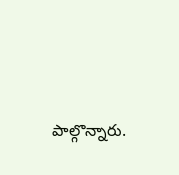పాల్గొన్నారు.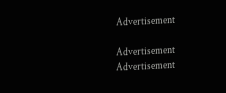Advertisement

Advertisement
Advertisement